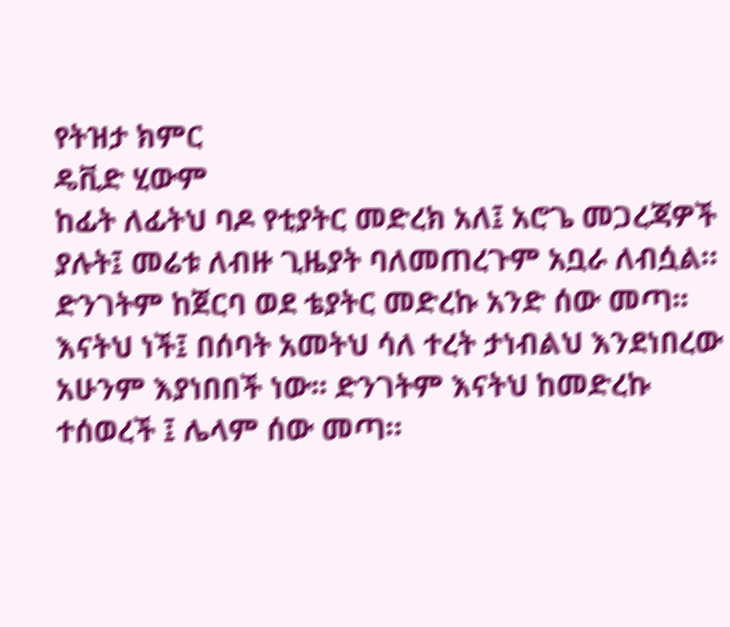የትዝታ ክምር
ዴቪድ ሂውም
ከፊት ለፊትህ ባዶ የቲያትር መድረክ አለ፤ አሮጌ መጋረጃዎች ያሉት፤ መሬቱ ለብዙ ጊዜያት ባለመጠረጉም አቧራ ለብሷል። ድንገትም ከጀርባ ወደ ቴያትር መድረኩ አንድ ሰው መጣ፡፡ እናትህ ነች፤ በሰባት አመትህ ሳለ ተረት ታነብልህ እንደነበረው አሁንም እያነበበች ነው፡፡ ድንገትም እናትህ ከመድረኩ ተሰወረች ፤ ሌላም ሰው መጣ።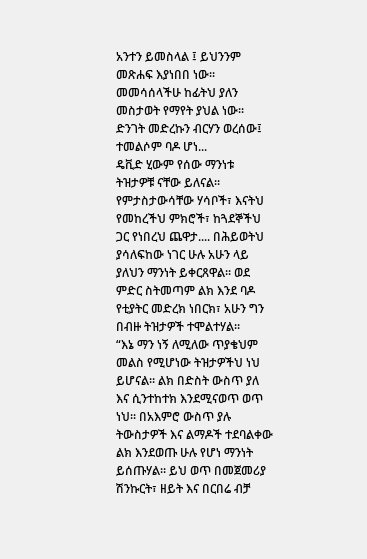አንተን ይመስላል ፤ ይህንንም መጽሐፍ እያነበበ ነው፡፡ መመሳሰላችሁ ከፊትህ ያለን መስታወት የማየት ያህል ነው፡፡ ድንገት መድረኩን ብርሃን ወረሰው፤ ተመልሶም ባዶ ሆነ...
ዴቪድ ሂውም የሰው ማንነቱ ትዝታዎቹ ናቸው ይለናል። የምታስታውሳቸው ሃሳቦች፣ እናትህ የመከረችህ ምክሮች፣ ከጓደኞችህ ጋር የነበረህ ጨዋታ.... በሕይወትህ ያሳለፍከው ነገር ሁሉ አሁን ላይ ያለህን ማንነት ይቀርጸዋል። ወደ ምድር ስትመጣም ልክ እንደ ባዶ የቲያትር መድረክ ነበርክ፣ አሁን ግን በብዙ ትዝታዎች ተሞልተሃል።
“እኔ ማን ነኝ ለሚለው ጥያቄህም መልስ የሚሆነው ትዝታዎችህ ነህ ይሆናል። ልክ በድስት ውስጥ ያለ እና ሲንተከተክ እንደሚናወጥ ወጥ ነህ፡፡ በአእምሮ ውስጥ ያሉ ትውስታዎች እና ልማዶች ተደባልቀው ልክ እንደወጡ ሁሉ የሆነ ማንነት ይሰጡሃል። ይህ ወጥ በመጀመሪያ ሽንኩርት፣ ዘይት እና በርበሬ ብቻ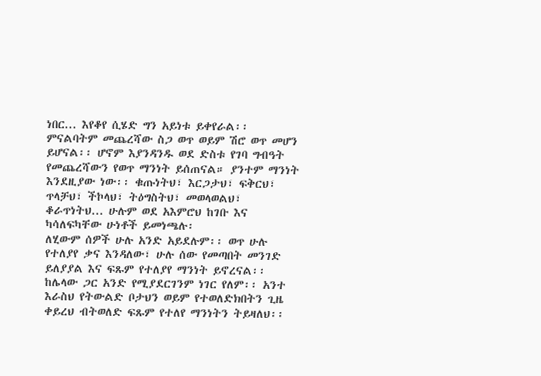ነበር... እየቆየ ሲሄድ ግን አይነቱ ይቀየራል፡፡ ምናልባትም መጨረሻው ስጋ ወጥ ወይም ሽሮ ወጥ መሆን ይሆናል፡፡ ሆኖም እያንዳንዱ ወደ ድስቱ የገባ ግብዓት የመጨረሻውን የወጥ ማንነት ይሰጠናል። ያንተም ማንነት እንደዚያው ነው፡፡ ቁጡነትህ፣ እርጋታህ፣ ፍቅርህ፣ ጥላቻህ፣ ችኮላህ፣ ትዕግስትህ፣ መወላወልህ፣ ቆራጥነትህ... ሁሉም ወደ አእምሮህ ከገቡ እና ካሳለፍካቸው ሁነቶች ይመነጫሉ፡
ለሂውም ሰዎች ሁሉ አንድ አይደሉም፡፡ ወጥ ሁሉ የተለያየ ቃና እንዳለው፣ ሁሉ ሰው የመጣበት መንገድ ይለያያል እና ፍጹም የተለያየ ማንነት ይኖረናል፡፡ ከሌላው ጋር አንድ የሚያደርገንም ነገር የለም፡፡ አንተ እራስህ የትውልድ ቦታህን ወይም የተወለድክበትን ጊዜ ቀይረህ ብትወለድ ፍጹም የተለየ ማንነትን ትይዛለህ፡፡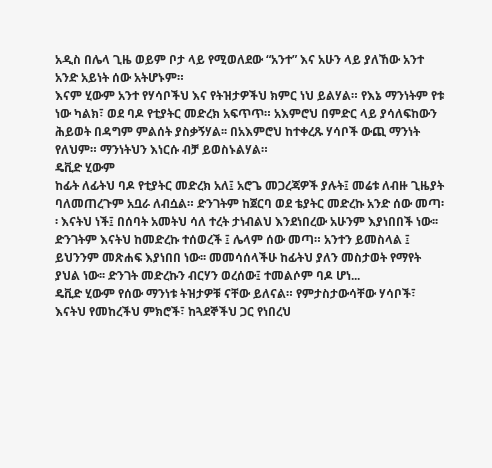አዲስ በሌላ ጊዜ ወይም ቦታ ላይ የሚወለደው “አንተ” እና አሁን ላይ ያለኸው አንተ አንድ አይነት ሰው አትሆኑም።
እናም ሂውም አንተ የሃሳቦችህ እና የትዝታዎችህ ክምር ነህ ይልሃል። የእኔ ማንነትም የቱ ነው ካልክ፣ ወደ ባዶ የቲያትር መድረክ አፍጥጥ። አእምሮህ በምድር ላይ ያሳለፍከውን ሕይወት በዳግም ምልሰት ያስቃኝሃል፡፡ በአእምሮህ ከተቀረጹ ሃሳቦች ውጪ ማንነት የለህም። ማንነትህን እነርሱ ብቻ ይወስኑልሃል።
ዴቪድ ሂውም
ከፊት ለፊትህ ባዶ የቲያትር መድረክ አለ፤ አሮጌ መጋረጃዎች ያሉት፤ መሬቱ ለብዙ ጊዜያት ባለመጠረጉም አቧራ ለብሷል። ድንገትም ከጀርባ ወደ ቴያትር መድረኩ አንድ ሰው መጣ፡፡ እናትህ ነች፤ በሰባት አመትህ ሳለ ተረት ታነብልህ እንደነበረው አሁንም እያነበበች ነው፡፡ ድንገትም እናትህ ከመድረኩ ተሰወረች ፤ ሌላም ሰው መጣ። አንተን ይመስላል ፤ ይህንንም መጽሐፍ እያነበበ ነው፡፡ መመሳሰላችሁ ከፊትህ ያለን መስታወት የማየት ያህል ነው፡፡ ድንገት መድረኩን ብርሃን ወረሰው፤ ተመልሶም ባዶ ሆነ...
ዴቪድ ሂውም የሰው ማንነቱ ትዝታዎቹ ናቸው ይለናል። የምታስታውሳቸው ሃሳቦች፣ እናትህ የመከረችህ ምክሮች፣ ከጓደኞችህ ጋር የነበረህ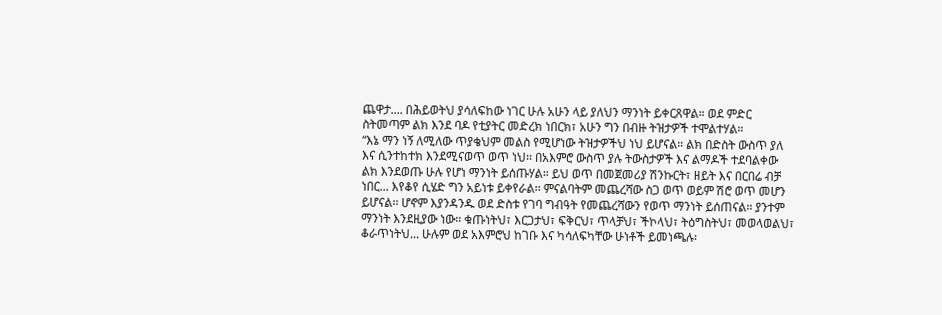ጨዋታ.... በሕይወትህ ያሳለፍከው ነገር ሁሉ አሁን ላይ ያለህን ማንነት ይቀርጸዋል። ወደ ምድር ስትመጣም ልክ እንደ ባዶ የቲያትር መድረክ ነበርክ፣ አሁን ግን በብዙ ትዝታዎች ተሞልተሃል።
“እኔ ማን ነኝ ለሚለው ጥያቄህም መልስ የሚሆነው ትዝታዎችህ ነህ ይሆናል። ልክ በድስት ውስጥ ያለ እና ሲንተከተክ እንደሚናወጥ ወጥ ነህ፡፡ በአእምሮ ውስጥ ያሉ ትውስታዎች እና ልማዶች ተደባልቀው ልክ እንደወጡ ሁሉ የሆነ ማንነት ይሰጡሃል። ይህ ወጥ በመጀመሪያ ሽንኩርት፣ ዘይት እና በርበሬ ብቻ ነበር... እየቆየ ሲሄድ ግን አይነቱ ይቀየራል፡፡ ምናልባትም መጨረሻው ስጋ ወጥ ወይም ሽሮ ወጥ መሆን ይሆናል፡፡ ሆኖም እያንዳንዱ ወደ ድስቱ የገባ ግብዓት የመጨረሻውን የወጥ ማንነት ይሰጠናል። ያንተም ማንነት እንደዚያው ነው፡፡ ቁጡነትህ፣ እርጋታህ፣ ፍቅርህ፣ ጥላቻህ፣ ችኮላህ፣ ትዕግስትህ፣ መወላወልህ፣ ቆራጥነትህ... ሁሉም ወደ አእምሮህ ከገቡ እና ካሳለፍካቸው ሁነቶች ይመነጫሉ፡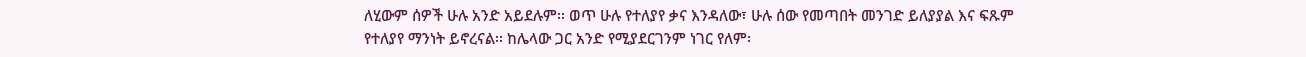ለሂውም ሰዎች ሁሉ አንድ አይደሉም፡፡ ወጥ ሁሉ የተለያየ ቃና እንዳለው፣ ሁሉ ሰው የመጣበት መንገድ ይለያያል እና ፍጹም የተለያየ ማንነት ይኖረናል፡፡ ከሌላው ጋር አንድ የሚያደርገንም ነገር የለም፡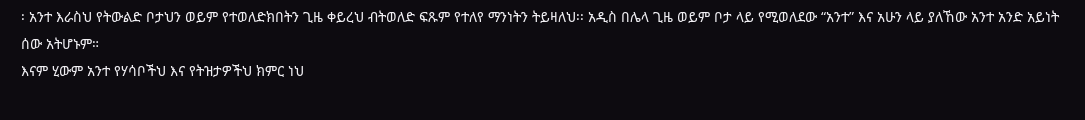፡ አንተ እራስህ የትውልድ ቦታህን ወይም የተወለድክበትን ጊዜ ቀይረህ ብትወለድ ፍጹም የተለየ ማንነትን ትይዛለህ፡፡ አዲስ በሌላ ጊዜ ወይም ቦታ ላይ የሚወለደው “አንተ” እና አሁን ላይ ያለኸው አንተ አንድ አይነት ሰው አትሆኑም።
እናም ሂውም አንተ የሃሳቦችህ እና የትዝታዎችህ ክምር ነህ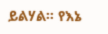ይልሃል። የእኔ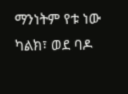ማንነትም የቱ ነው ካልክ፣ ወደ ባዶ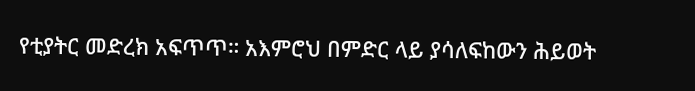የቲያትር መድረክ አፍጥጥ። አእምሮህ በምድር ላይ ያሳለፍከውን ሕይወት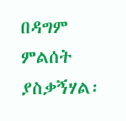በዳግም ምልሰት ያስቃኝሃል፡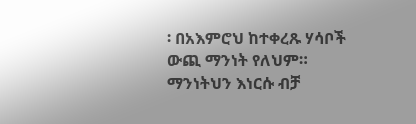፡ በአእምሮህ ከተቀረጹ ሃሳቦች ውጪ ማንነት የለህም። ማንነትህን እነርሱ ብቻ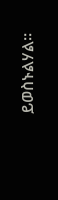ይወስኑልሃል።